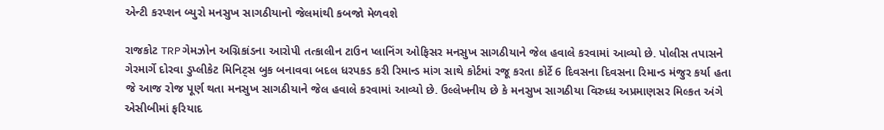એન્ટી કરપ્શન બ્યુરો મનસુખ સાગઠીયાનો જેલમાંથી કબજો મેળવશે

રાજકોટ TRP ગેમઝોન અગ્નિકાંડના આરોપી તત્કાલીન ટાઉન પ્લાનિંગ ઓફિસર મનસુખ સાગઠીયાને જેલ હવાલે કરવામાં આવ્યો છે. પોલીસ તપાસને ગેરમાર્ગે દોરવા ડુપ્લીકેટ મિનિટ્સ બુક બનાવવા બદલ ધરપકડ કરી રિમાન્ડ માંગ સાથે કોર્ટમાં રજૂ કરતા કોર્ટે 6 દિવસના દિવસના રિમાન્ડ મંજુર કર્યા હતા જે આજ રોજ પૂર્ણ થતા મનસુખ સાગઠીયાને જેલ હવાલે કરવામાં આવ્યો છે. ઉલ્લેખનીય છે કે મનસુખ સાગઠીયા વિરુધ્ધ અપ્રમાણસર મિલ્કત અંગે એસીબીમાં ફરિયાદ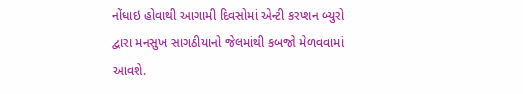નોંધાઇ હોવાથી આગામી દિવસોમાં એન્ટી કરપ્શન બ્યુરો દ્વારા મનસુખ સાગઠીયાનો જેલમાંથી કબજો મેળવવામાં આવશે.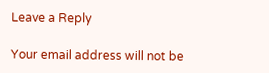Leave a Reply

Your email address will not be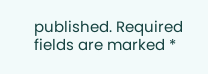published. Required fields are marked *